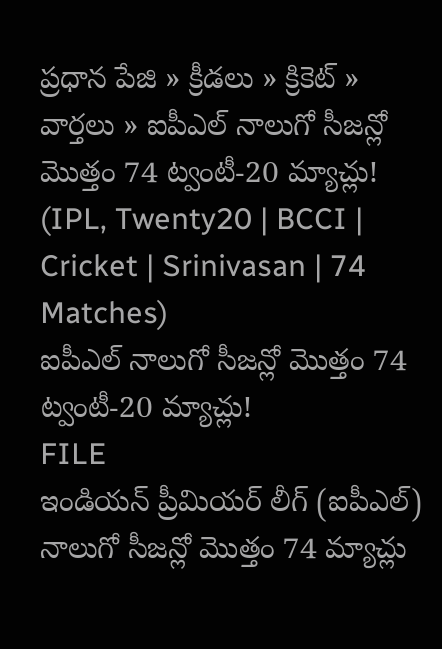ప్రధాన పేజి » క్రీడలు » క్రికెట్ » వార్తలు » ఐపీఎల్ నాలుగో సీజన్లో మొత్తం 74 ట్వంటీ-20 మ్యాచ్లు! (IPL, Twenty20 | BCCI | Cricket | Srinivasan | 74 Matches)
ఐపీఎల్ నాలుగో సీజన్లో మొత్తం 74 ట్వంటీ-20 మ్యాచ్లు!
FILE
ఇండియన్ ప్రీమియర్ లీగ్ (ఐపీఎల్) నాలుగో సీజన్లో మొత్తం 74 మ్యాచ్లు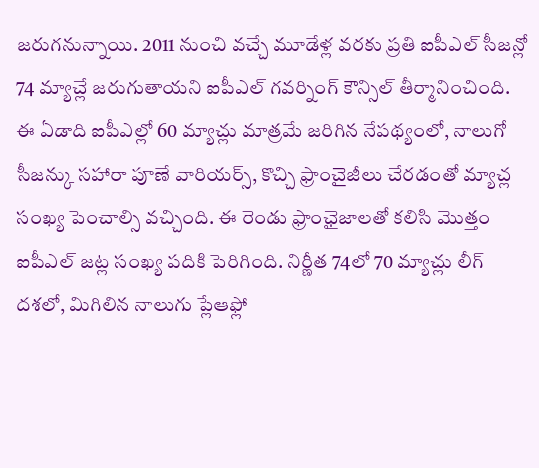జరుగనున్నాయి. 2011 నుంచి వచ్చే మూడేళ్ల వరకు ప్రతి ఐపీఎల్ సీజన్లో 74 మ్యాచ్లే జరుగుతాయని ఐపీఎల్ గవర్నింగ్ కౌన్సిల్ తీర్మానించింది.
ఈ ఏడాది ఐపీఎల్లో 60 మ్యాచ్లు మాత్రమే జరిగిన నేపథ్యంలో, నాలుగో సీజన్కు సహారా పూణే వారియర్స్, కొచ్చి ఫ్రాంచైజీలు చేరడంతో మ్యాచ్ల సంఖ్య పెంచాల్సి వచ్చింది. ఈ రెండు ఫ్రాంఛైజాలతో కలిసి మొత్తం ఐపీఎల్ జట్ల సంఖ్య పదికి పెరిగింది. నిర్ణీత 74లో 70 మ్యాచ్లు లీగ్ దశలో, మిగిలిన నాలుగు ప్లేఆఫ్లో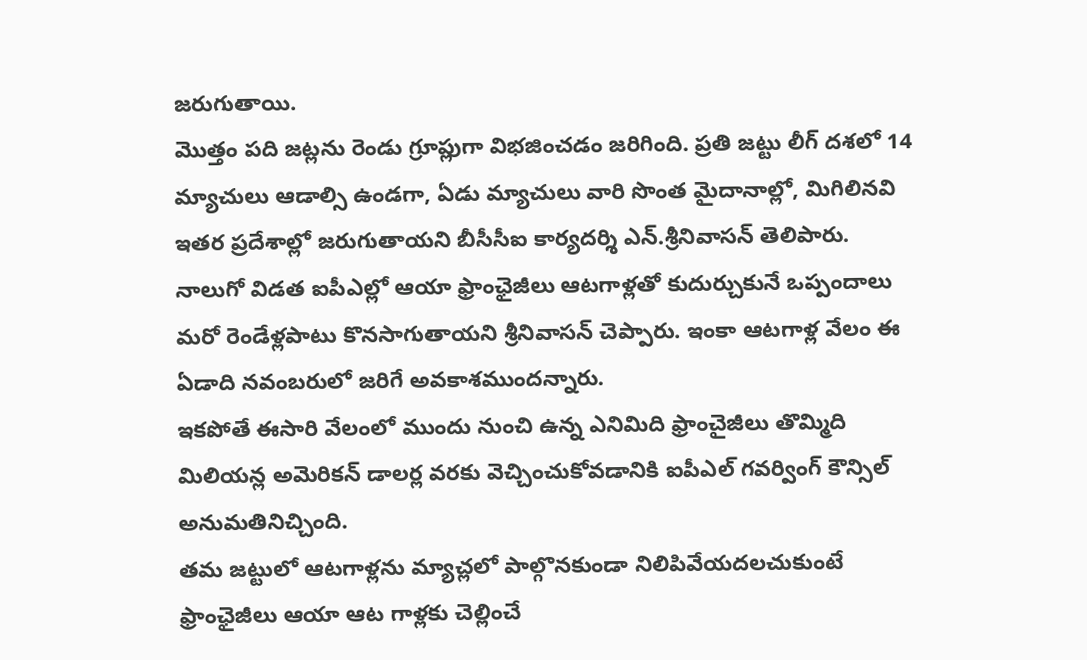జరుగుతాయి.
మొత్తం పది జట్లను రెండు గ్రూప్లుగా విభజించడం జరిగింది. ప్రతి జట్టు లీగ్ దశలో 14 మ్యాచులు ఆడాల్సి ఉండగా, ఏడు మ్యాచులు వారి సొంత మైదానాల్లో, మిగిలినవి ఇతర ప్రదేశాల్లో జరుగుతాయని బీసీసీఐ కార్యదర్శి ఎన్.శ్రీనివాసన్ తెలిపారు.
నాలుగో విడత ఐపీఎల్లో ఆయా ఫ్రాంఛైజీలు ఆటగాళ్లతో కుదుర్చుకునే ఒప్పందాలు మరో రెండేళ్లపాటు కొనసాగుతాయని శ్రీనివాసన్ చెప్పారు. ఇంకా ఆటగాళ్ల వేలం ఈ ఏడాది నవంబరులో జరిగే అవకాశముందన్నారు.
ఇకపోతే ఈసారి వేలంలో ముందు నుంచి ఉన్న ఎనిమిది ఫ్రాంచైజీలు తొమ్మిది మిలియన్ల అమెరికన్ డాలర్ల వరకు వెచ్చించుకోవడానికి ఐపీఎల్ గవర్వింగ్ కౌన్సిల్ అనుమతినిచ్చింది.
తమ జట్టులో ఆటగాళ్లను మ్యాచ్లలో పాల్గొనకుండా నిలిపివేయదలచుకుంటే ఫ్రాంఛైజీలు ఆయా ఆట గాళ్లకు చెల్లించే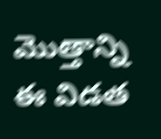మొత్తాన్ని ఈ విడత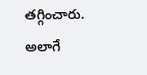తగ్గించారు. అలాగే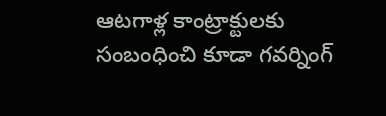ఆటగాళ్ల కాంట్రాక్టులకు సంబంధించి కూడా గవర్నింగ్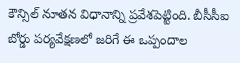కౌన్సిల్ నూతన విధానాన్ని ప్రవేశపెట్టింది. బీసీసీఐ బోర్డు పర్యవేక్షణలో జరిగే ఈ ఒప్పందాల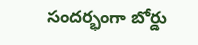సందర్భంగా బోర్డు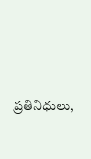ప్రతినిధులు,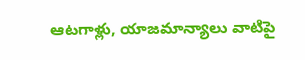ఆటగాళ్లు, యాజమాన్యాలు వాటిపై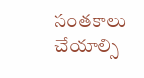సంతకాలు చేయాల్సి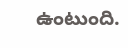ఉంటుంది.